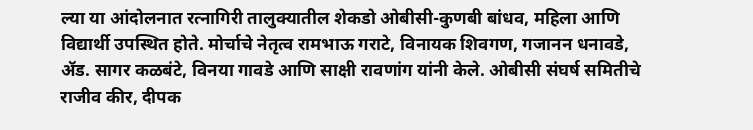ल्या या आंदोलनात रत्नागिरी तालुक्यातील शेकडो ओबीसी-कुणबी बांधव, महिला आणि विद्यार्थी उपस्थित होते. मोर्चाचे नेतृत्व रामभाऊ गराटे, विनायक शिवगण, गजानन धनावडे, ॲड. सागर कळबंटे, विनया गावडे आणि साक्षी रावणांग यांनी केले. ओबीसी संघर्ष समितीचे राजीव कीर, दीपक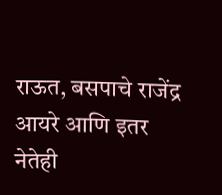राऊत, बसपाचे राजेंद्र आयरे आणि इतर नेतेही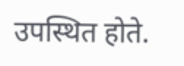उपस्थित होते.